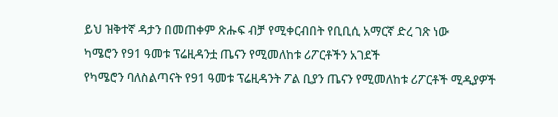ይህ ዝቅተኛ ዳታን በመጠቀም ጽሑፍ ብቻ የሚቀርብበት የቢቢሲ አማርኛ ድረ ገጽ ነው
ካሜሮን የ91 ዓመቱ ፕሬዚዳንቷ ጤናን የሚመለከቱ ሪፖርቶችን አገደች
የካሜሮን ባለስልጣናት የ91 ዓመቱ ፕሬዚዳንት ፖል ቢያን ጤናን የሚመለከቱ ሪፖርቶች ሚዲያዎች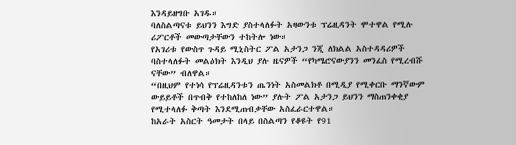እንዳይዘግቡ አገዱ።
ባለስልጣናቱ ይህንን እግድ ያስተላለፉት አዛውንቱ ፕሬዚዳንት ሞተዋል የሚሉ ሪፖርቶች መውጣታቸውን ተከትሎ ነው።
የአገሪቱ የውስጥ ጉዳይ ሚኒስትር ፖል አታንጋ ንጂ ለክልል አስተዳዳሪዎች ባስተላለፉት መልዕክት እንዲህ ያሉ ዜናዎች “የካሜሮናውያንን መንፈስ የሚረብሹ ናቸው” ብለዋል።
“በዚህም የተነሳ የፕሬዚዳንቱን ጤንነት አስመልክቶ በሚዲያ የሚቀርቡ ማንኛውም ውይይቶች በጥብቅ የተከለከለ ነው” ያሉት ፖል አታንጋ ይህንን ማስጠንቀቂያ የሚተላለፉ ቅጣት እንደሚጠብቃቸው አስፈራርተዋል።
ከአራት አስርት ዓመታት በላይ በስልጣን የቆዩት የ91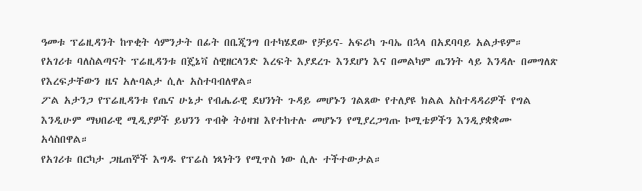ዓመቱ ፕሬዚዳንት ከጥቂት ሳምንታት በፊት በቤጂንግ በተካሄደው የቻይና- አፍሪካ ጉባኤ በኋላ በአደባባይ አልታዩም።
የአገሪቱ ባለስልጣናት ፕሬዚዳንቱ በጄኔቫ ስዊዘርላንድ እረፍት እያደረጉ እንደሆነ እና በመልካም ጤንነት ላይ እንዳሉ በመግለጽ የእረፍታቸውን ዜና አሉባልታ ሲሉ አስተባብለዋል።
ፖል አታንጋ የፕሬዚዳንቱ የጤና ሁኔታ የብሔራዊ ደህንነት ጉዳይ መሆኑን ገልጸው የተለያዩ ክልል አስተዳዳሪዎች የግል እንዲሁም ማህበራዊ ሚዲያዎች ይህንን ጥብቅ ትዕዛዝ እየተከተሉ መሆኑን የሚያረጋግጡ ኮሚቴዎችን እንዲያቋቋሙ አሳስበዋል።
የአገሪቱ በርካታ ጋዜጠኞች እግዱ የፕሬስ ነጻነትን የሚጥስ ነው ሲሉ ተችተውታል።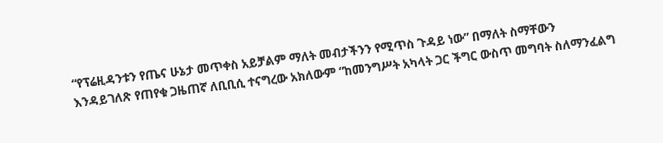“የፕሬዚዳንቱን የጤና ሁኔታ መጥቀስ አይቻልም ማለት መብታችንን የሚጥስ ጉዳይ ነው” በማለት ስማቸውን እንዳይገለጽ የጠየቁ ጋዜጠኛ ለቢቢሲ ተናግረው አክለውም “ከመንግሥት አካላት ጋር ችግር ውስጥ መግባት ስለማንፈልግ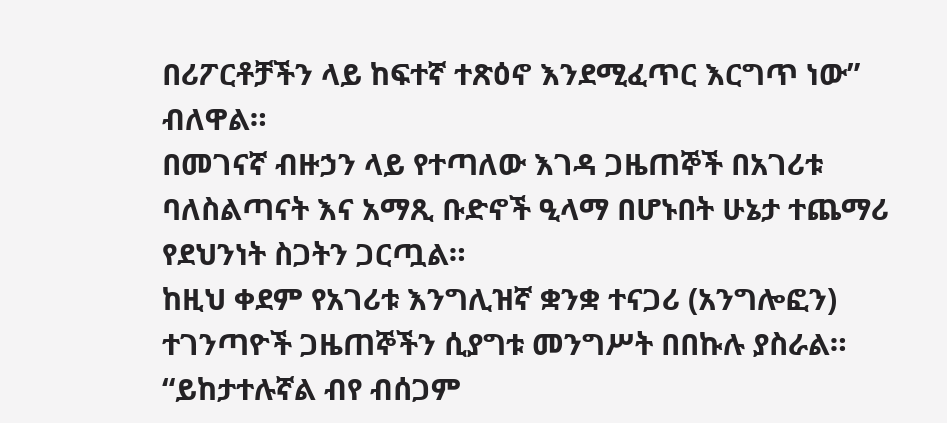በሪፖርቶቻችን ላይ ከፍተኛ ተጽዕኖ እንደሚፈጥር እርግጥ ነው” ብለዋል።
በመገናኛ ብዙኃን ላይ የተጣለው እገዳ ጋዜጠኞች በአገሪቱ ባለስልጣናት እና አማጺ ቡድኖች ዒላማ በሆኑበት ሁኔታ ተጨማሪ የደህንነት ስጋትን ጋርጧል።
ከዚህ ቀደም የአገሪቱ እንግሊዝኛ ቋንቋ ተናጋሪ (አንግሎፎን) ተገንጣዮች ጋዜጠኞችን ሲያግቱ መንግሥት በበኩሉ ያስራል።
“ይከታተሉኛል ብየ ብሰጋም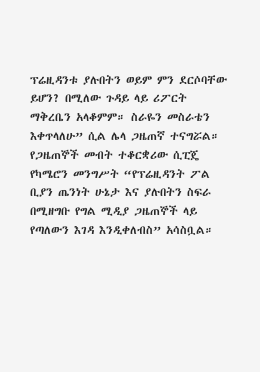ፕሬዚዳንቱ ያሉበትን ወይም ምን ደርሶባቸው ይሆን? በሚለው ጉዳይ ላይ ሪፖርት ማቅረቤን አላቆምም። ስራዬን መስራቴን እቀጥላለሁ” ሲል ሌላ ጋዜጠኛ ተናግሯል።
የጋዜጠኞች መብት ተቆርቋሪው ሲፒጄ የካሜሮን መንግሥት “የፕሬዚዳንት ፖል ቢያን ጤንነት ሁኔታ እና ያሉበትን ስፍራ በሚዘግቡ የግል ሚዲያ ጋዜጠኞች ላይ የጣለውን እገዳ እንዲቀለብስ” አሳስቧል።